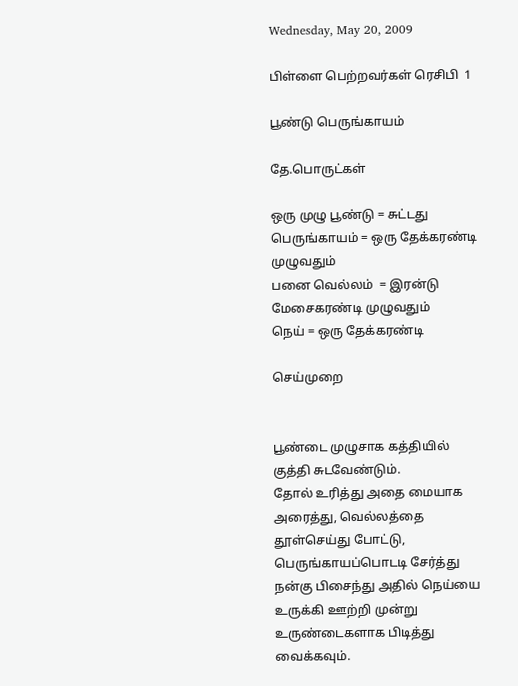Wednesday, May 20, 2009

பிள்ளை பெற்றவர்கள் ரெசிபி ‍ 1

பூண்டு பெருங்காயம்

தே.பொருட்க‌ள்

ஒரு முழு பூண்டு ‍= சுட்டது
பெருங்காய‌ம் = ஒரு தேக்க‌ர‌ண்டி முழுவ‌தும்
ப‌னை வெல்ல‌ம் ‍ = இர‌ன்டு மேசைக‌ர‌ண்டி முழுவ‌தும்
நெய் = ஒரு தேக்க‌ர‌ண்டி

செய்முறை


பூண்டை முழுசாக‌ க‌த்தியில் குத்தி சுட‌வேண்டும்.
தோல் உரித்து அதை மையாக‌ அரைத்து, வெல்ல‌த்தை தூள்செய்து போட்டு, பெருங்காய‌ப்பொடடி சேர்த்து ந‌ன்கு பிசைந்து அதில் நெய்யை உருக்கி ஊற்றி முன்று உருண்டைக‌ளாக‌ பிடித்து வைக்க‌வும்.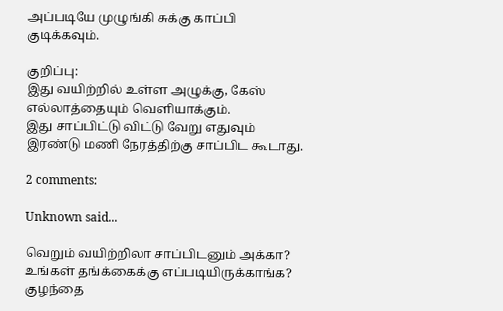அப்ப‌டியே முழுங்கி சுக்கு காப்பி குடிக்க‌வும்.

குறிப்பு:
இது வ‌யிற்றில் உள்ள‌ அழுக்கு, கேஸ் எல்லாத்தையும் வெளியாக்கும்.
இது சாப்பிட்டு விட்டு வேறு எதுவும் இரண்டு மணி நேரத்திற்கு சாப்பிட‌ கூடாது.

2 comments:

Unknown said...

வெறும் வயிற்றிலா சாப்பிடனும் அக்கா? உங்கள் தங்க்கைக்கு எப்படியிருக்காங்க? குழந்தை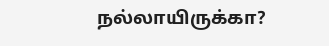நல்லாயிருக்கா?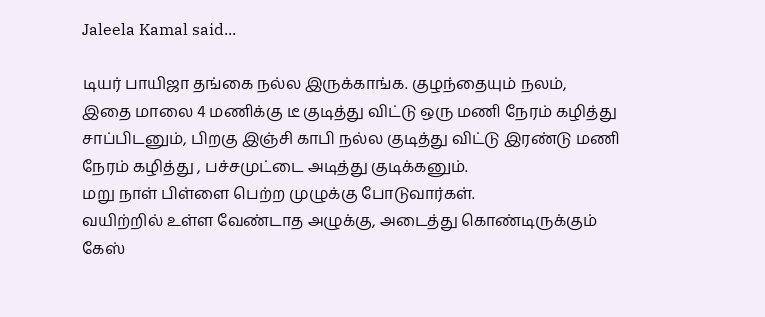Jaleela Kamal said...

டியர் பாயிஜா தங்கை நல்ல இருக்காங்க. குழந்தையும் நலம்,
இதை மாலை 4 மணிக்கு டீ குடித்து விட்டு ஒரு மணி நேரம் கழித்து சாப்பிடனும், பிறகு இஞ்சி காபி நல்ல குடித்து விட்டு இரண்டு மணி நேரம் கழித்து , பச்சமுட்டை அடித்து குடிக்கனும்.
மறு நாள் பிள்ளை பெற்ற முழுக்கு போடுவார்கள்.
வ‌யிற்றில் உள்ள‌ வேண்டாத‌ அழுக்கு, அடைத்து கொண்டிருக்கும் கேஸ்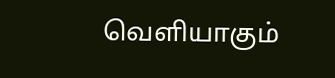வெளியாகும்